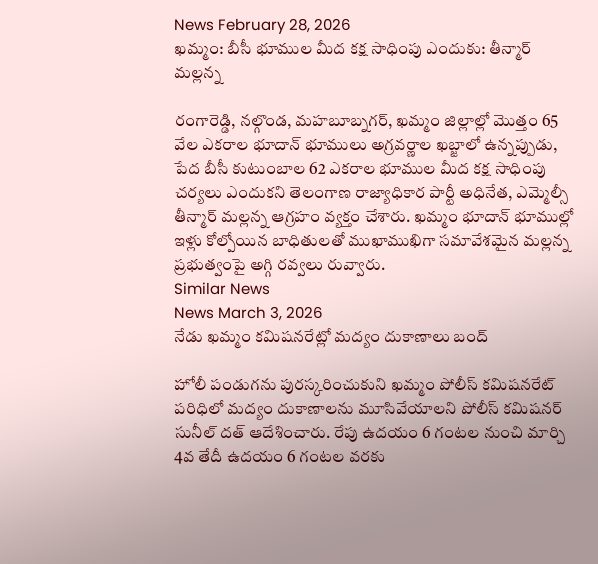News February 28, 2026
ఖమ్మం: బీసీ భూముల మీద కక్ష సాధింపు ఎందుకు: తీన్మార్ మల్లన్న

రంగారెడ్డి, నల్గొండ, మహబూబ్నగర్, ఖమ్మం జిల్లాల్లో మొత్తం 65 వేల ఎకరాల భూదాన్ భూములు అగ్రవర్ణాల ఖబ్జాలో ఉన్నప్పుడు, పేద బీసీ కుటుంబాల 62 ఎకరాల భూముల మీద కక్ష సాధింపు చర్యలు ఎందుకని తెలంగాణ రాజ్యాధికార పార్టీ అధినేత, ఎమ్మెల్సీ తీన్మార్ మల్లన్న ఆగ్రహం వ్యక్తం చేశారు. ఖమ్మం భూదాన్ భూముల్లో ఇళ్లు కోల్పోయిన బాధితులతో ముఖాముఖిగా సమావేశమైన మల్లన్న ప్రభుత్వంపై అగ్గి రవ్వలు రువ్వారు.
Similar News
News March 3, 2026
నేడు ఖమ్మం కమిషనరేట్లో మద్యం దుకాణాలు బంద్

హోలీ పండుగను పురస్కరించుకుని ఖమ్మం పోలీస్ కమిషనరేట్ పరిధిలో మద్యం దుకాణాలను మూసివేయాలని పోలీస్ కమిషనర్ సునీల్ దత్ ఆదేశించారు. రేపు ఉదయం 6 గంటల నుంచి మార్చి 4వ తేదీ ఉదయం 6 గంటల వరకు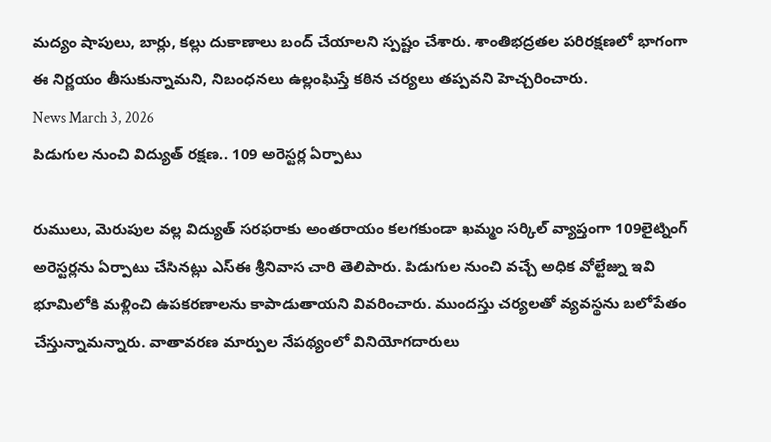మద్యం షాపులు, బార్లు, కల్లు దుకాణాలు బంద్ చేయాలని స్పష్టం చేశారు. శాంతిభద్రతల పరిరక్షణలో భాగంగా ఈ నిర్ణయం తీసుకున్నామని, నిబంధనలు ఉల్లంఘిస్తే కఠిన చర్యలు తప్పవని హెచ్చరించారు.
News March 3, 2026
పిడుగుల నుంచి విద్యుత్ రక్షణ.. 109 అరెస్టర్ల ఏర్పాటు

రుములు, మెరుపుల వల్ల విద్యుత్ సరఫరాకు అంతరాయం కలగకుండా ఖమ్మం సర్కిల్ వ్యాప్తంగా 109లైట్నింగ్ అరెస్టర్లను ఏర్పాటు చేసినట్లు ఎస్ఈ శ్రీనివాస చారి తెలిపారు. పిడుగుల నుంచి వచ్చే అధిక వోల్టేజ్ను ఇవి భూమిలోకి మళ్లించి ఉపకరణాలను కాపాడుతాయని వివరించారు. ముందస్తు చర్యలతో వ్యవస్థను బలోపేతం చేస్తున్నామన్నారు. వాతావరణ మార్పుల నేపథ్యంలో వినియోగదారులు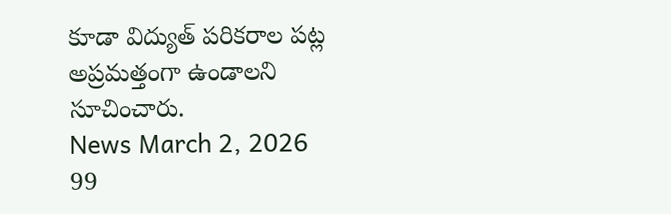కూడా విద్యుత్ పరికరాల పట్ల అప్రమత్తంగా ఉండాలని సూచించారు.
News March 2, 2026
99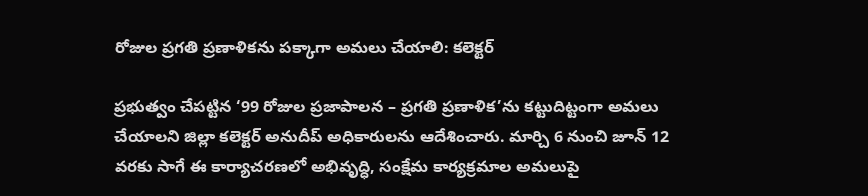రోజుల ప్రగతి ప్రణాళికను పక్కాగా అమలు చేయాలి: కలెక్టర్

ప్రభుత్వం చేపట్టిన ‘99 రోజుల ప్రజాపాలన – ప్రగతి ప్రణాళిక’ను కట్టుదిట్టంగా అమలు చేయాలని జిల్లా కలెక్టర్ అనుదీప్ అధికారులను ఆదేశించారు. మార్చి 6 నుంచి జూన్ 12 వరకు సాగే ఈ కార్యాచరణలో అభివృద్ధి, సంక్షేమ కార్యక్రమాల అమలుపై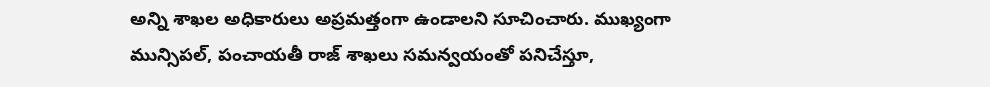అన్ని శాఖల అధికారులు అప్రమత్తంగా ఉండాలని సూచించారు. ముఖ్యంగా మున్సిపల్, పంచాయతీ రాజ్ శాఖలు సమన్వయంతో పనిచేస్తూ,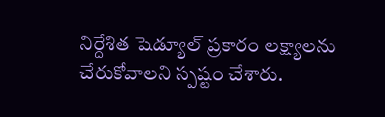నిర్దేశిత షెడ్యూల్ ప్రకారం లక్ష్యాలను చేరుకోవాలని స్పష్టం చేశారు.